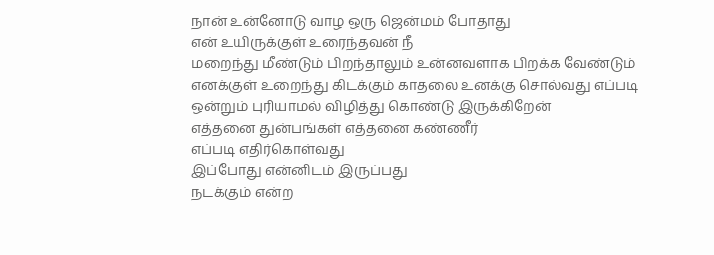நான் உன்னோடு வாழ ஒரு ஜென்மம் போதாது
என் உயிருக்குள் உரைந்தவன் நீ
மறைந்து மீண்டும் பிறந்தாலும் உன்னவளாக பிறக்க வேண்டும்
எனக்குள் உறைந்து கிடக்கும் காதலை உனக்கு சொல்வது எப்படி
ஒன்றும் புரியாமல் விழித்து கொண்டு இருக்கிறேன்
எத்தனை துன்பங்கள் எத்தனை கண்ணீர்
எப்படி எதிர்கொள்வது
இப்போது என்னிடம் இருப்பது
நடக்கும் என்ற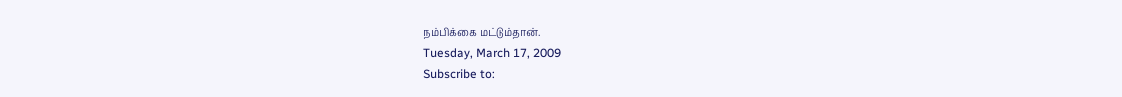நம்பிக்கை மட்டும்தான்.
Tuesday, March 17, 2009
Subscribe to: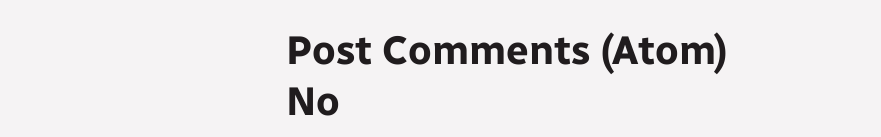Post Comments (Atom)
No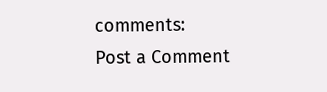comments:
Post a Comment